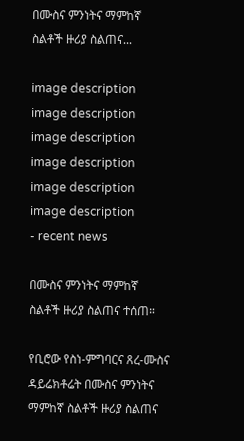በሙስና ምንነትና ማምከኛ ስልቶች ዙሪያ ስልጠና...

image description
image description
image description
image description
image description
image description
- recent news

በሙስና ምንነትና ማምከኛ ስልቶች ዙሪያ ስልጠና ተሰጠ።

የቢሮው የስነ-ምግባርና ጸረ-ሙስና ዳይሬክቶሬት በሙስና ምንነትና ማምከኛ ስልቶች ዙሪያ ስልጠና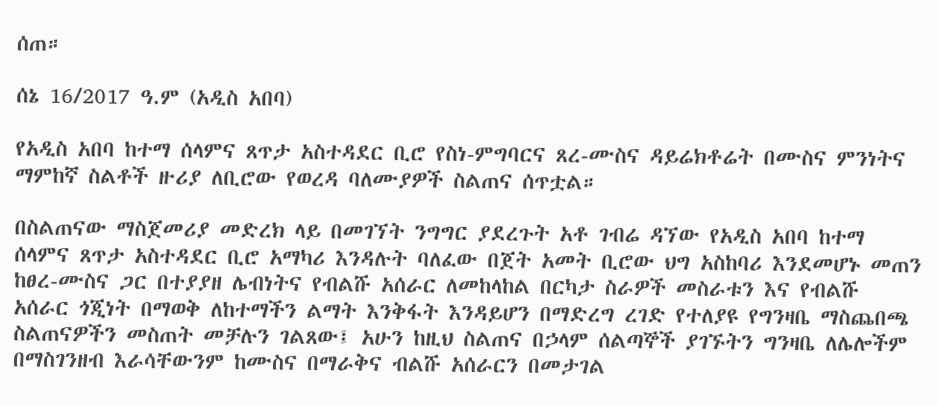ሰጠ።

ሰኔ 16/2017 ዓ.ም (አዲስ አበባ)

የአዲስ አበባ ከተማ ሰላምና ጸጥታ አስተዳደር ቢሮ የስነ-ምግባርና ጸረ-ሙስና ዳይሬክቶሬት በሙስና ምንነትና ማምከኛ ስልቶች ዙሪያ ለቢሮው የወረዳ ባለሙያዎች ስልጠና ሰጥቷል።

በስልጠናው ማስጀመሪያ መድረክ ላይ በመገኘት ንግግር ያደረጉት አቶ ገብሬ ዳኘው የአዲስ አበባ ከተማ ሰላምና ጸጥታ አስተዳደር ቢሮ አማካሪ እንዳሉት ባለፈው በጀት አመት ቢሮው ህግ አስከባሪ እንደመሆኑ መጠን ከፀረ-ሙስና ጋር በተያያዘ ሌብነትና የብልሹ አሰራር ለመከላከል በርካታ ስራዎች መስራቱን እና የብልሹ አሰራር ጎጂነት በማወቅ ለከተማችን ልማት እንቅፋት እንዳይሆን በማድረግ ረገድ የተለያዩ የግንዛቤ ማስጨበጫ ስልጠናዎችን መስጠት መቻሉን ገልጸው፤ አሁን ከዚህ ስልጠና በኃላም ሰልጣኞች ያገኙትን ግንዛቤ ለሌሎችም በማስገንዘብ እራሳቸውንም ከሙስና በማራቅና ብልሹ አሰራርን በመታገል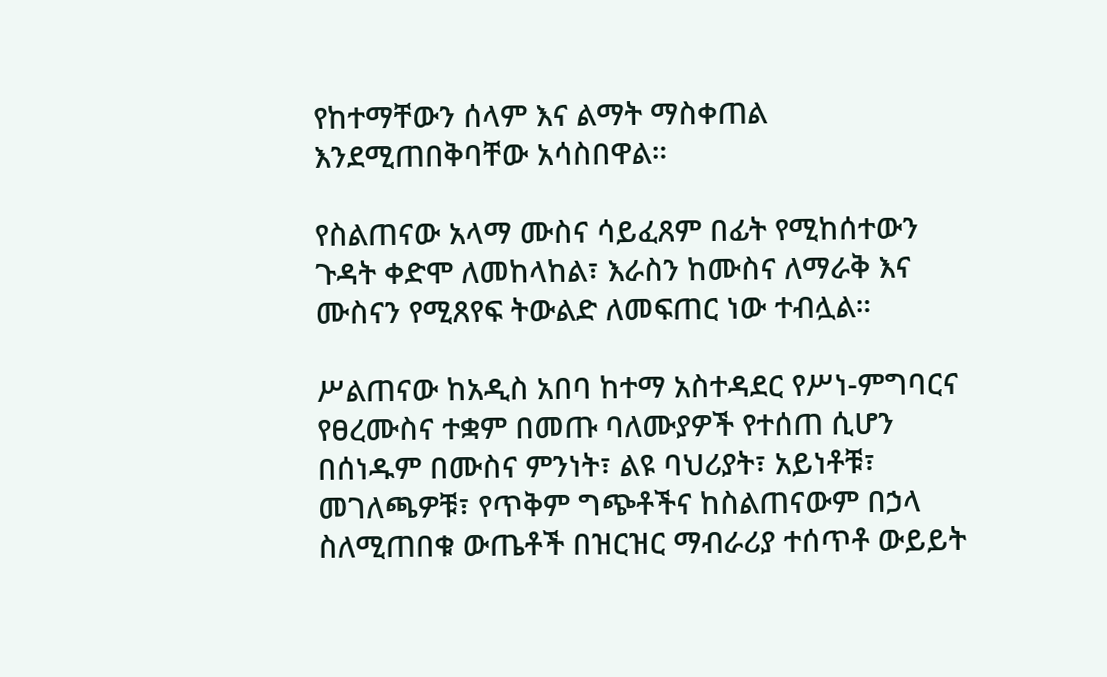የከተማቸውን ሰላም እና ልማት ማስቀጠል እንደሚጠበቅባቸው አሳስበዋል።

የስልጠናው አላማ ሙስና ሳይፈጸም በፊት የሚከሰተውን ጉዳት ቀድሞ ለመከላከል፣ እራስን ከሙስና ለማራቅ እና ሙስናን የሚጸየፍ ትውልድ ለመፍጠር ነው ተብሏል።

ሥልጠናው ከአዲስ አበባ ከተማ አስተዳደር የሥነ-ምግባርና የፀረሙስና ተቋም በመጡ ባለሙያዎች የተሰጠ ሲሆን በሰነዱም በሙስና ምንነት፣ ልዩ ባህሪያት፣ አይነቶቹ፣ መገለጫዎቹ፣ የጥቅም ግጭቶችና ከስልጠናውም በኃላ ስለሚጠበቁ ውጤቶች በዝርዝር ማብራሪያ ተሰጥቶ ውይይት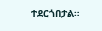ተደርጎበታል።